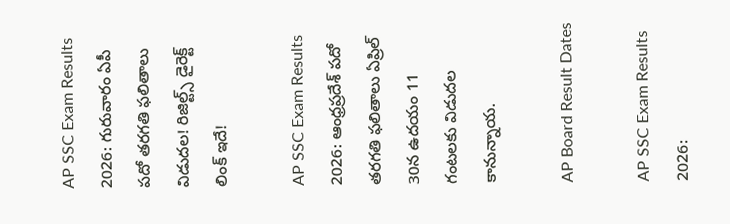AP SSC Exam Results 2026: గురువారం ఏపీ పదో తరగతి ఫలితాలు విడుదల! రిజిల్ట్స్‌ డైరెక్ట్‌ లింక్ ఇదే!

AP SSC Exam Results 2026: ఆంధ్రప్రదేశ్‌ పదో తరగతి ఫలితాలు ఏప్రిల్ 30న ఉదయం 11 గంటలకు విడుదల కానున్నాయ.

AP Board Result Dates

AP SSC Exam Results 2026: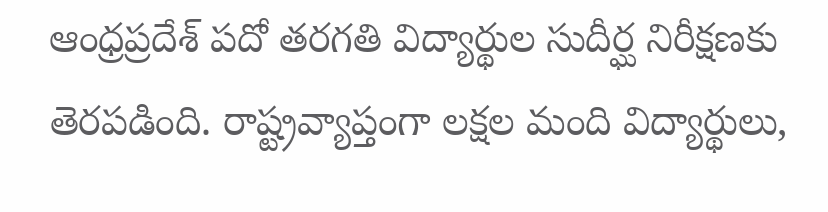ఆంధ్రప్రదేశ్ పదో తరగతి విద్యార్థుల సుదీర్ఘ నిరీక్షణకు తెరపడింది. రాష్ట్రవ్యాప్తంగా లక్షల మంది విద్యార్థులు,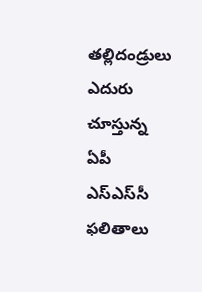తల్లిదండ్రులు ఎదురు చూస్తున్న ఏపీ ఎస్‌ఎస్‌సీ ఫలితాలు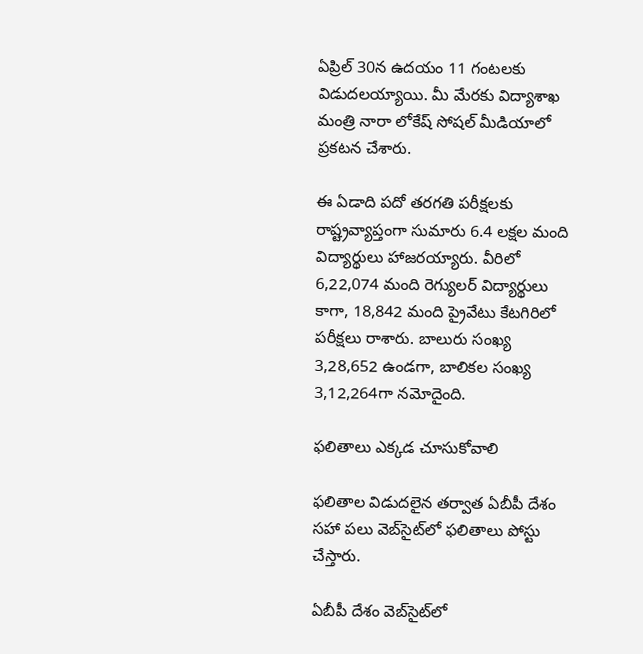ఏప్రిల్ 30న ఉదయం 11 గంటలకు విడుదలయ్యాయి. మీ మేరకు విద్యాశాఖ మంత్రి నారా లోకేష్‌ సోషల్ మీడియాలో ప్రకటన చేశారు.

ఈ ఏడాది పదో తరగతి పరీక్షలకు రాష్ట్రవ్యాప్తంగా సుమారు 6.4 లక్షల మంది విద్యార్థులు హాజరయ్యారు. వీరిలో 6,22,074 మంది రెగ్యులర్‌ విద్యార్థులు కాగా, 18,842 మంది ప్రైవేటు కేటగిరిలో పరీక్షలు రాశారు. బాలురు సంఖ్య 3,28,652 ఉండగా, బాలికల సంఖ్య 3,12,264గా నమోదైంది.

ఫలితాలు ఎక్కడ చూసుకోవాలి

ఫలితాల విడుదలైన తర్వాత ఏబీపీ దేశం సహా పలు వెబ్‌సైట్‌లో ఫలితాలు పోస్టు చేస్తారు.

ఏబీపీ దేశం వెబ్‌సైట్‌లో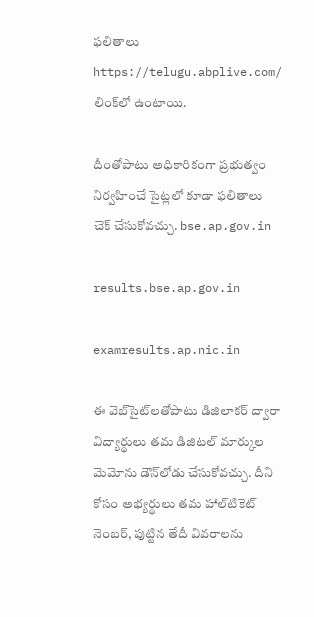ఫలితాలు https://telugu.abplive.com/ లింక్‌లో ఉంటాయి.

దీంతోపాటు అధికారికంగా ప్రభుత్వం నిర్వహించే సైట్లలో కూడా ఫలితాలు చెక్ చేసుకోవచ్చు. bse.ap.gov.in

results.bse.ap.gov.in

examresults.ap.nic.in

ఈ వెబ్‌సైట్‌లతోపాటు డిజిలాకర్ ద్వారా విద్యార్థులు తమ డిజిటల్ మార్కుల మెమోను డౌన్‌లోడు చేసుకోవచ్చు. దీని కోసం అభ్యర్థులు తమ హాల్‌టికెట్ నెంబర్, పుట్టిన తేదీ వివరాలను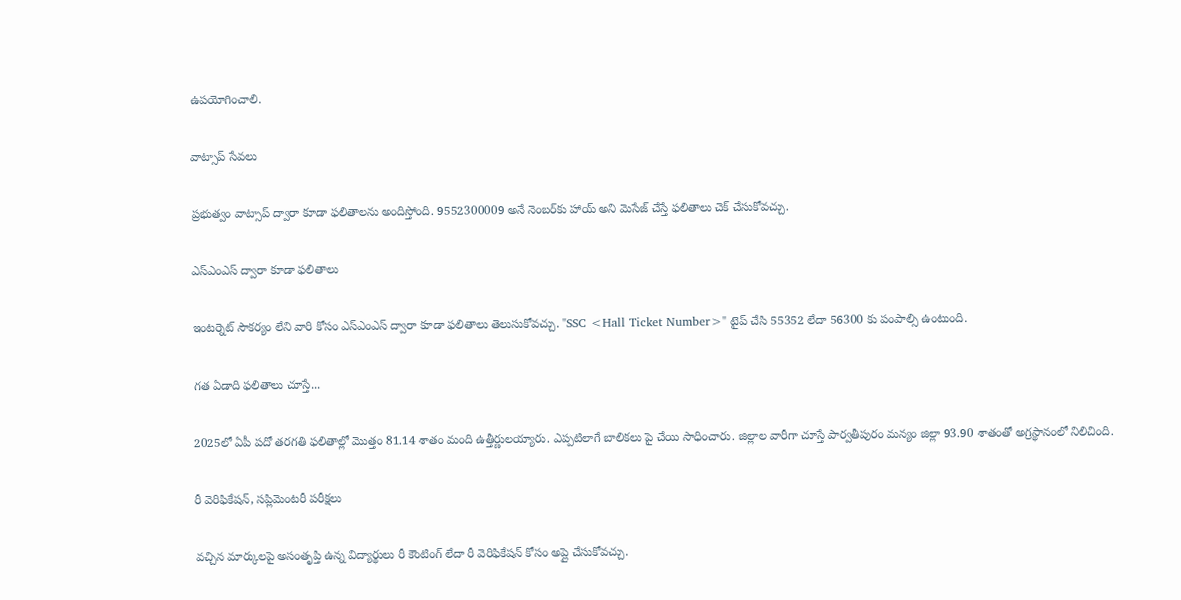ఉపయోగించాలి.

వాట్సాప్ సేవలు

ప్రభుత్వం వాట్సాప్ ద్వారా కూడా ఫలితాలను అందిస్తోంది. 9552300009 అనే నెంబర్‌కు హాయ్ అని మెసేజ్ చేస్తే ఫలితాలు చెక్ చేసుకోవచ్చు.

ఎస్‌ఎంఎస్ ద్వారా కూడా ఫలితాలు

ఇంటర్నెట్ సౌకర్యం లేని వారి కోసం ఎస్‌ఎంఎస్‌ ద్వారా కూడా ఫలితాలు తెలుసుకోవచ్చు. "SSC <Hall Ticket Number>" టైప్ చేసి 55352 లేదా 56300 కు పంపాల్సి ఉంటుంది.

గత ఏడాది ఫలితాలు చూస్తే...

2025లో ఏపీ పదో తరగతి ఫలితాల్లో మొత్తం 81.14 శాతం మంది ఉత్తీర్ణులయ్యారు. ఎప్పటిలాగే బాలికలు పై చేయి సాధించారు. జిల్లాల వారీగా చూస్తే పార్వతీపురం మన్యం జిల్లా 93.90 శాతంతో అగ్రస్థానంలో నిలిచింది.

రీ వెరిఫికేషన్, సప్లిమెంటరీ పరీక్షలు

వచ్చిన మార్కులపై అసంతృప్తి ఉన్న విద్యార్థులు రీ కౌంటింగ్‌ లేదా రీ వెరిఫికేషన్ కోసం అప్లై చేసుకోవచ్చు.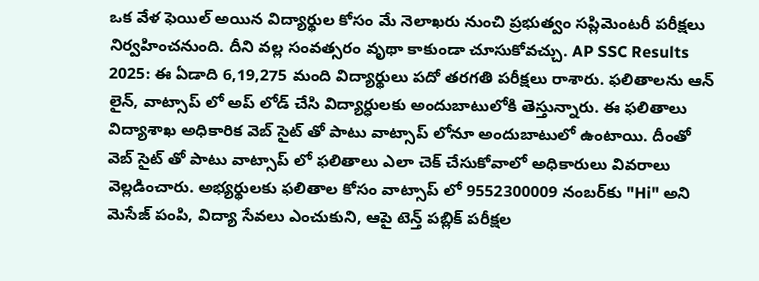ఒక వేళ ఫెయిల్ అయిన విద్యార్థుల కోసం మే నెలాఖరు నుంచి ప్రభుత్వం సప్లిమెంటరీ పరీక్షలు నిర్వహించనుంది. దీని వల్ల సంవత్సరం వృథా కాకుండా చూసుకోవచ్చు. AP SSC Results 2025: ఈ ఏడాది 6,19,275 మంది విద్యార్థులు పదో తరగతి పరీక్షలు రాశారు. ఫలితాలను ఆన్ లైన్, వాట్సాప్ లో అప్ లోడ్ చేసి విద్యార్ధులకు అందుబాటులోకి తెస్తున్నారు. ఈ ఫలితాలు విద్యాశాఖ అధికారిక వెబ్ సైట్ తో పాటు వాట్సాప్ లోనూ అందుబాటులో ఉంటాయి. దీంతో వెబ్ సైట్ తో పాటు వాట్సాప్ లో ఫలితాలు ఎలా చెక్ చేసుకోవాలో అధికారులు వివరాలు వెల్లడించారు. అభ్యర్థులకు ఫలితాల కోసం వాట్సాప్ లో 9552300009 నంబర్‌కు "Hi" అని మెసేజ్ పంపి, విద్యా సేవలు ఎంచుకుని, ఆపై టెన్త్ పబ్లిక్ పరీక్షల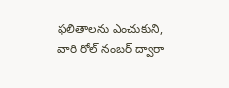ఫలితాలను ఎంచుకుని, వారి రోల్ నంబర్‌ ద్వారా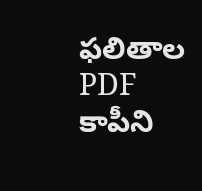ఫలితాల PDF కాపీని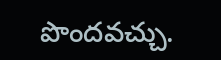పొందవచ్చు.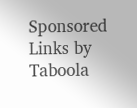Sponsored Links by Taboola